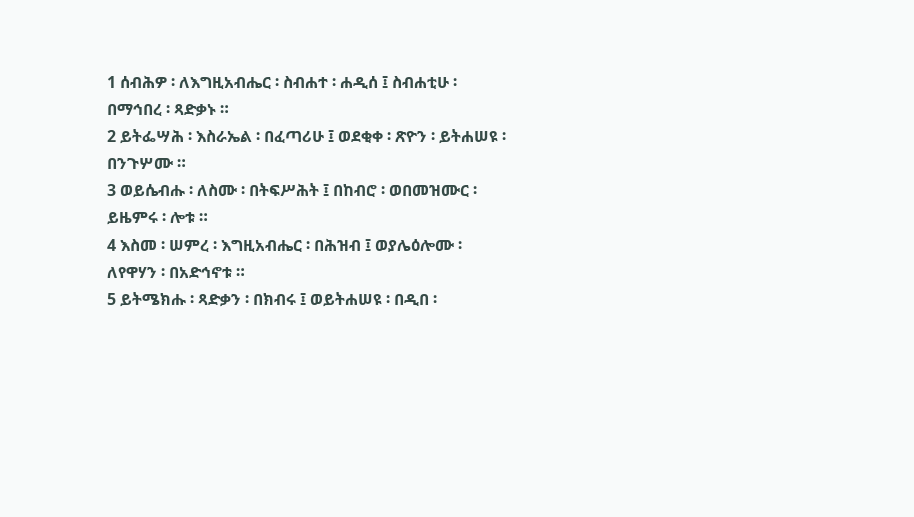1 ሰብሕዎ ፡ ለእግዚአብሔር ፡ ስብሐተ ፡ ሐዲሰ ፤ ስብሐቲሁ ፡ በማኅበረ ፡ ጻድቃኑ ።
2 ይትፌሣሕ ፡ እስራኤል ፡ በፈጣሪሁ ፤ ወደቂቀ ፡ ጽዮን ፡ ይትሐሠዩ ፡ በንጉሦሙ ።
3 ወይሴብሑ ፡ ለስሙ ፡ በትፍሥሕት ፤ በከብሮ ፡ ወበመዝሙር ፡ ይዜምሩ ፡ ሎቱ ።
4 እስመ ፡ ሠምረ ፡ እግዚአብሔር ፡ በሕዝብ ፤ ወያሌዕሎሙ ፡ ለየዋሃን ፡ በአድኅኖቱ ።
5 ይትሜክሑ ፡ ጻድቃን ፡ በክብሩ ፤ ወይትሐሠዩ ፡ በዲበ ፡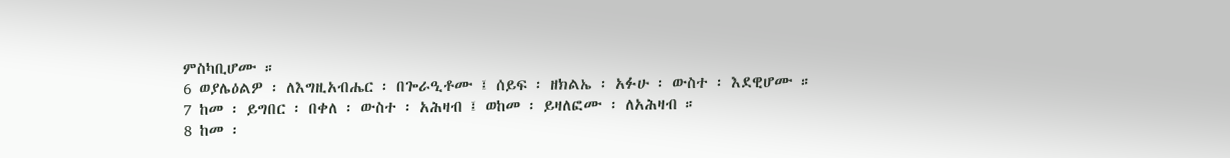ምስካቢሆሙ ።
6 ወያሌዕልዎ ፡ ለእግዚአብሔር ፡ በጐራዒቶሙ ፤ ሰይፍ ፡ ዘክልኤ ፡ አፉሁ ፡ ውስተ ፡ እደዊሆሙ ።
7 ከመ ፡ ይግበር ፡ በቀለ ፡ ውስተ ፡ አሕዛብ ፤ ወከመ ፡ ይዛለፎሙ ፡ ለአሕዛብ ።
8 ከመ ፡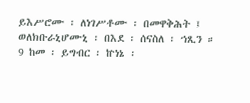ይእሥሮሙ ፡ ለነገሥቶሙ ፡ በመዋቅሕት ፤ ወለክቡራኒሆሙኒ ፡ በእደ ፡ ሰናስለ ፡ ኀጺን ።
9 ከመ ፡ ይግብር ፡ ኵነኔ ፡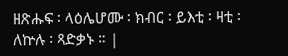ዘጽሑፍ ፡ ላዕሌሆሙ ፡ ክብር ፡ ይእቲ ፡ ዛቲ ፡ ለኵሉ ፡ ጻድቃኑ ። |